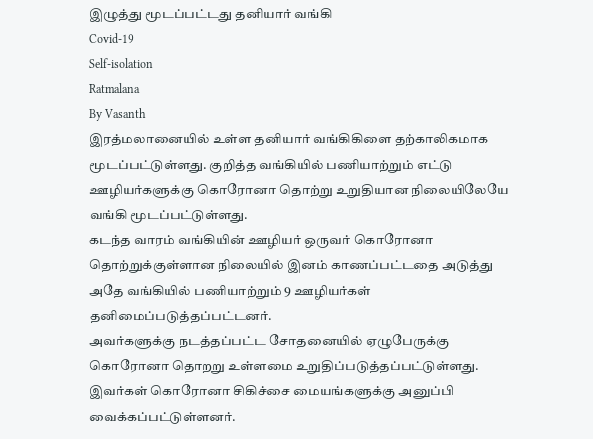இழுத்து மூடப்பட்டது தனியார் வங்கி
Covid-19
Self-isolation
Ratmalana
By Vasanth
இரத்மலானையில் உள்ள தனியார் வங்கிகிளை தற்காலிகமாக மூடப்பட்டுள்ளது. குறித்த வங்கியில் பணியாற்றும் எட்டு ஊழியர்களுக்கு கொரோனா தொற்று உறுதியான நிலையிலேயே வங்கி மூடப்பட்டுள்ளது.
கடந்த வாரம் வங்கியின் ஊழியர் ஒருவர் கொரோனா தொற்றுக்குள்ளான நிலையில் இனம் காணப்பட்டதை அடுத்து அதே வங்கியில் பணியாற்றும் 9 ஊழியர்கள் தனிமைப்படுத்தப்பட்டனர்.
அவர்களுக்கு நடத்தப்பட்ட சோதனையில் ஏழுபேருக்கு கொரோனா தொறறு உள்ளமை உறுதிப்படுத்தப்பட்டுள்ளது. இவர்கள் கொரோனா சிகிச்சை மையங்களுக்கு அனுப்பி வைக்கப்பட்டுள்ளனர்.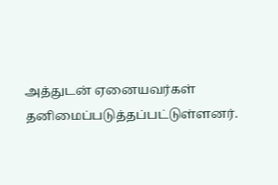அத்துடன் ஏனையவர்கள் தனிமைப்படுத்தப்பட்டுள்ளனர்.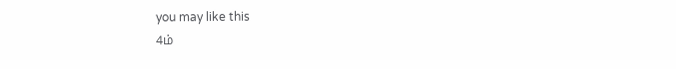you may like this
4ம்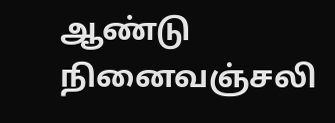ஆண்டு நினைவஞ்சலி